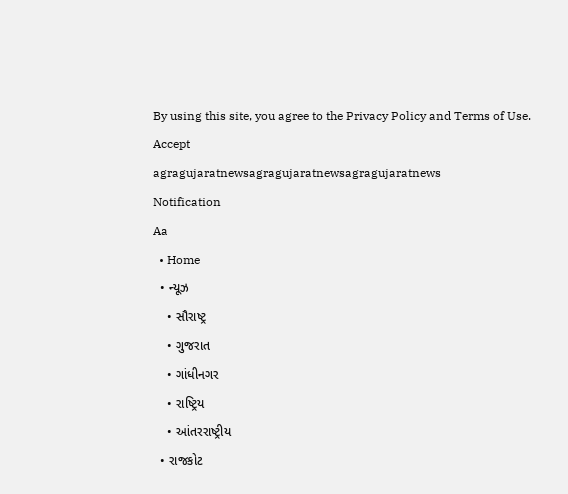By using this site, you agree to the Privacy Policy and Terms of Use.
Accept
agragujaratnewsagragujaratnewsagragujaratnews
Notification
Aa
  • Home
  • ન્યૂઝ
    • સૌરાષ્ટ્ર
    • ગુજરાત
    • ગાંધીનગર
    • રાષ્ટ્રિય
    • આંતરરાષ્ટ્રીય
  • રાજકોટ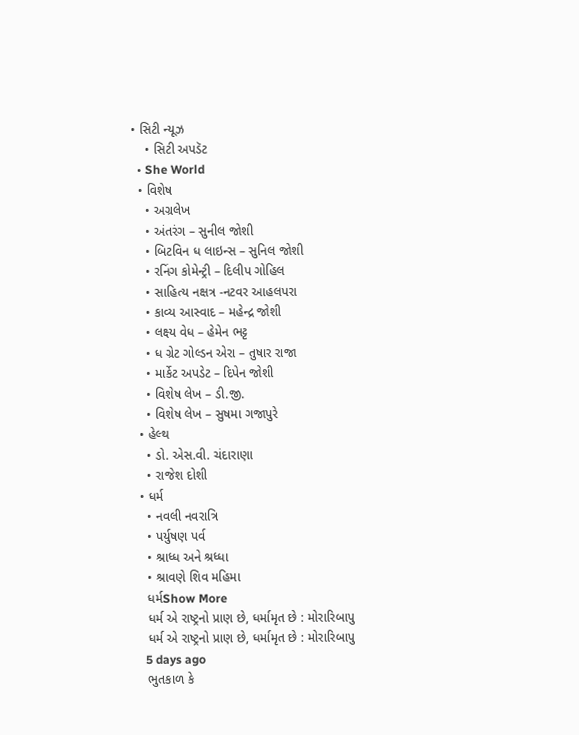• સિટી ન્યૂઝ
    • સિટી અપડૅટ
  • She World
  • વિશેષ
    • અગ્રલેખ
    • અંતરંગ – સુનીલ જોશી
    • બિટવિન ધ લાઇન્સ – સુનિલ જોશી
    • રનિંગ કોમેન્ટ્રી – દિલીપ ગોહિલ
    • સાહિત્ય નક્ષત્ર -નટવર આહલપરા
    • કાવ્ય આસ્વાદ – મહેન્દ્ર જોશી
    • લક્ષ્ય વેધ – હેમેન ભટ્ટ
    • ધ ગ્રેટ ગોલ્ડન એરા – તુષાર રાજા
    • માર્કેટ અપડેટ – દિપેન જોશી
    • વિશેષ લેખ – ડી.જી.
    • વિશેષ લેખ – સુષમા ગજાપુરે
  • હેલ્થ
    • ડો. એસ.વી. ચંદારાણા
    • રાજેશ દોશી
  • ધર્મ
    • નવલી નવરાત્રિ
    • પર્યુષણ પર્વ
    • શ્રાધ્ધ અને શ્રધ્ધા
    • શ્રાવણે શિવ મહિમા
    ધર્મShow More
    ધર્મ એ રાષ્ટ્રનો પ્રાણ છે, ધર્મામૃત છે : મોરારિબાપુ
    ધર્મ એ રાષ્ટ્રનો પ્રાણ છે, ધર્મામૃત છે : મોરારિબાપુ
    5 days ago
    ભુતકાળ કે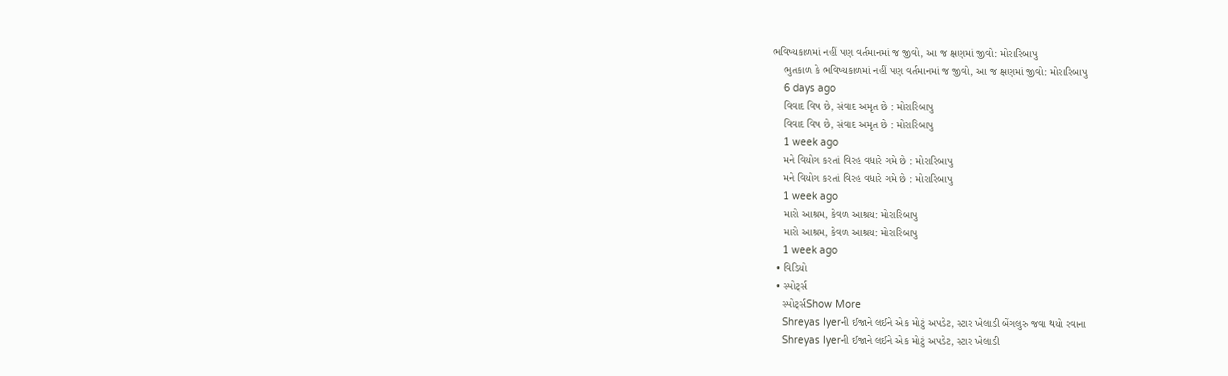ભવિષ્યકાળમાં નહીં પણ વર્તમાનમાં જ જીવો, આ જ ક્ષણમાં જીવો: મોરારિબાપુ
    ભુતકાળ કે ભવિષ્યકાળમાં નહીં પણ વર્તમાનમાં જ જીવો, આ જ ક્ષણમાં જીવો: મોરારિબાપુ
    6 days ago
    વિવાદ વિષ છે, સંવાદ અમૃત છે : મોરારિબાપુ
    વિવાદ વિષ છે, સંવાદ અમૃત છે : મોરારિબાપુ
    1 week ago
    મને વિયોગ કરતાં વિરહ વધારે ગમે છે : મોરારિબાપુ
    મને વિયોગ કરતાં વિરહ વધારે ગમે છે : મોરારિબાપુ
    1 week ago
    મારો આશ્રમ, કેવળ આશ્રય: મોરારિબાપુ
    મારો આશ્રમ, કેવળ આશ્રય: મોરારિબાપુ
    1 week ago
  • વિડિયો
  • સ્પોર્ટ્સ
    સ્પોર્ટ્સShow More
    Shreyas Iyerની ઈજાને લઈને એક મોટું અપડેટ, સ્ટાર ખેલાડી બેંગલુરુ જવા થયો રવાના
    Shreyas Iyerની ઈજાને લઈને એક મોટું અપડેટ, સ્ટાર ખેલાડી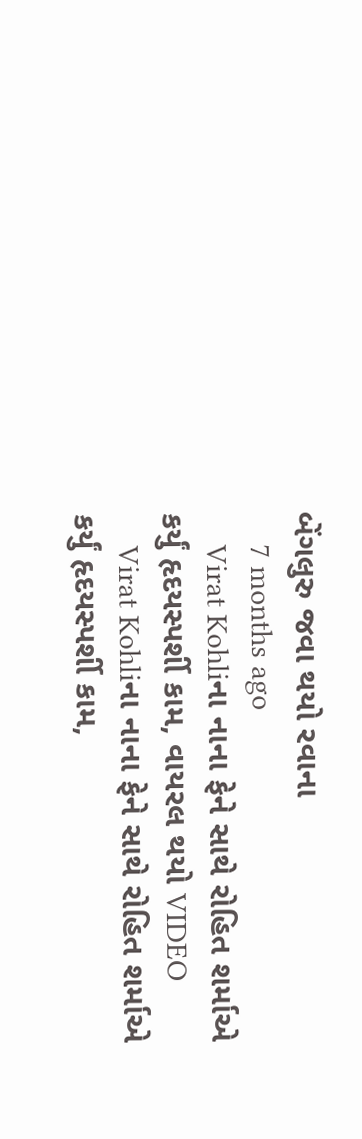બેંગલુરુ જવા થયો રવાના
    7 months ago
    Virat Kohliના નાના ફેને સાથે રોહિત શર્માએ કર્યું હૃદયસ્પર્શી કામ, વાયરલ થયો VIDEO
    Virat Kohliના નાના ફેને સાથે રોહિત શર્માએ કર્યું હૃદયસ્પર્શી કામ,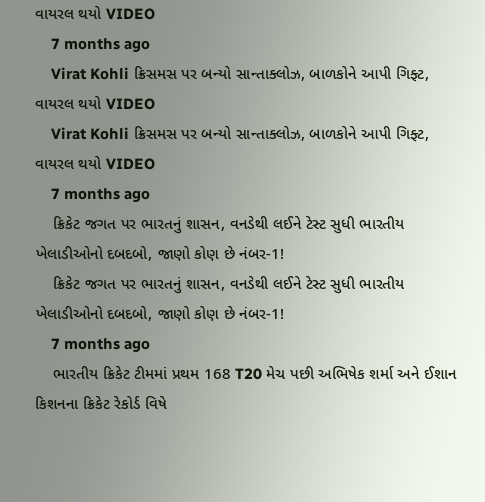વાયરલ થયો VIDEO
    7 months ago
    Virat Kohli ક્રિસમસ પર બન્યો સાન્તાક્લોઝ, બાળકોને આપી ગિફ્ટ, વાયરલ થયો VIDEO
    Virat Kohli ક્રિસમસ પર બન્યો સાન્તાક્લોઝ, બાળકોને આપી ગિફ્ટ, વાયરલ થયો VIDEO
    7 months ago
    ક્રિકેટ જગત પર ભારતનું શાસન, વનડેથી લઈને ટેસ્ટ સુધી ભારતીય ખેલાડીઓનો દબદબો, જાણો કોણ છે નંબર-1!
    ક્રિકેટ જગત પર ભારતનું શાસન, વનડેથી લઈને ટેસ્ટ સુધી ભારતીય ખેલાડીઓનો દબદબો, જાણો કોણ છે નંબર-1!
    7 months ago
    ભારતીય ક્રિકેટ ટીમમાં પ્રથમ 168 T20 મેચ પછી અભિષેક શર્મા અને ઈશાન કિશનના ક્રિકેટ રેકોર્ડ વિષે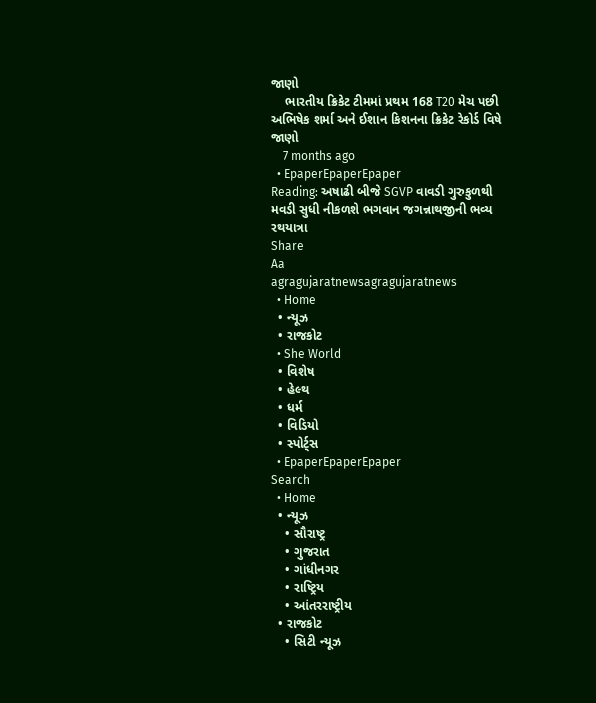જાણો
    ભારતીય ક્રિકેટ ટીમમાં પ્રથમ 168 T20 મેચ પછી અભિષેક શર્મા અને ઈશાન કિશનના ક્રિકેટ રેકોર્ડ વિષે જાણો
    7 months ago
  • EpaperEpaperEpaper
Reading: અષાઢી બીજે SGVP વાવડી ગુરુકુળથી મવડી સુધી નીકળશે ભગવાન જગન્નાથજીની ભવ્ય રથયાત્રા
Share
Aa
agragujaratnewsagragujaratnews
  • Home
  • ન્યૂઝ
  • રાજકોટ
  • She World
  • વિશેષ
  • હેલ્થ
  • ધર્મ
  • વિડિયો
  • સ્પોર્ટ્સ
  • EpaperEpaperEpaper
Search
  • Home
  • ન્યૂઝ
    • સૌરાષ્ટ્ર
    • ગુજરાત
    • ગાંધીનગર
    • રાષ્ટ્રિય
    • આંતરરાષ્ટ્રીય
  • રાજકોટ
    • સિટી ન્યૂઝ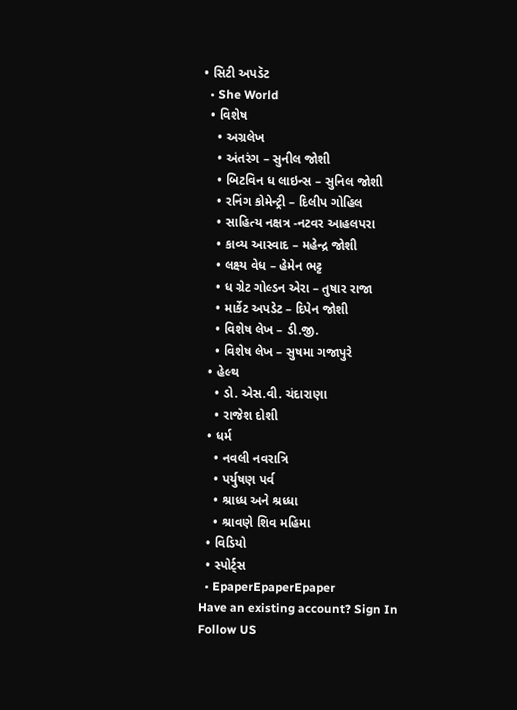• સિટી અપડૅટ
  • She World
  • વિશેષ
    • અગ્રલેખ
    • અંતરંગ – સુનીલ જોશી
    • બિટવિન ધ લાઇન્સ – સુનિલ જોશી
    • રનિંગ કોમેન્ટ્રી – દિલીપ ગોહિલ
    • સાહિત્ય નક્ષત્ર -નટવર આહલપરા
    • કાવ્ય આસ્વાદ – મહેન્દ્ર જોશી
    • લક્ષ્ય વેધ – હેમેન ભટ્ટ
    • ધ ગ્રેટ ગોલ્ડન એરા – તુષાર રાજા
    • માર્કેટ અપડેટ – દિપેન જોશી
    • વિશેષ લેખ – ડી.જી.
    • વિશેષ લેખ – સુષમા ગજાપુરે
  • હેલ્થ
    • ડો. એસ.વી. ચંદારાણા
    • રાજેશ દોશી
  • ધર્મ
    • નવલી નવરાત્રિ
    • પર્યુષણ પર્વ
    • શ્રાધ્ધ અને શ્રધ્ધા
    • શ્રાવણે શિવ મહિમા
  • વિડિયો
  • સ્પોર્ટ્સ
  • EpaperEpaperEpaper
Have an existing account? Sign In
Follow US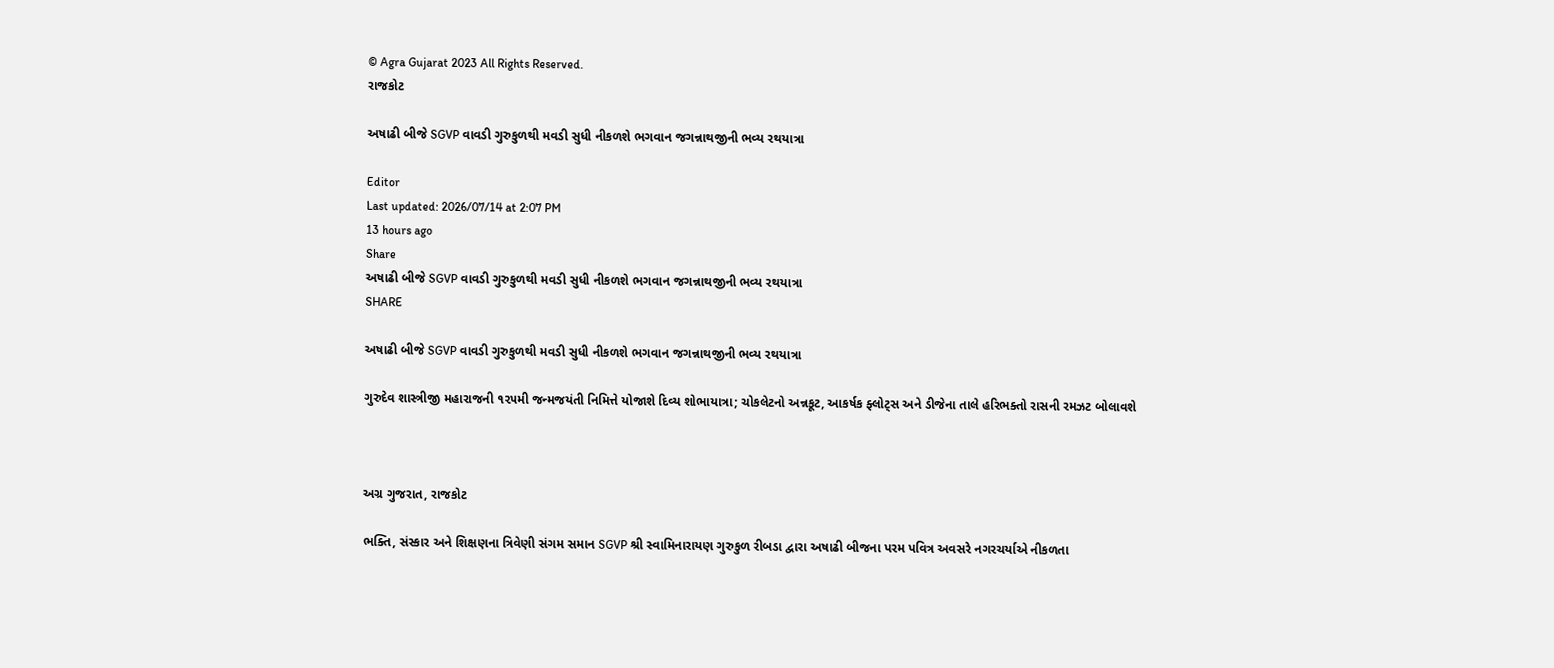© Agra Gujarat 2023 All Rights Reserved.
રાજકોટ

અષાઢી બીજે SGVP વાવડી ગુરુકુળથી મવડી સુધી નીકળશે ભગવાન જગન્નાથજીની ભવ્ય રથયાત્રા

Editor
Last updated: 2026/07/14 at 2:07 PM
13 hours ago
Share
અષાઢી બીજે SGVP વાવડી ગુરુકુળથી મવડી સુધી નીકળશે ભગવાન જગન્નાથજીની ભવ્ય રથયાત્રા
SHARE

અષાઢી બીજે SGVP વાવડી ગુરુકુળથી મવડી સુધી નીકળશે ભગવાન જગન્નાથજીની ભવ્ય રથયાત્રા

ગુરુદેવ શાસ્ત્રીજી મહારાજની ૧૨૫મી જન્મજયંતી નિમિત્તે યોજાશે દિવ્ય શોભાયાત્રા; ચોકલેટનો અન્નકૂટ, આકર્ષક ફ્લોટ્સ અને ડીજેના તાલે હરિભક્તો રાસની રમઝટ બોલાવશે



અગ્ર ગુજરાત, રાજકોટ

ભક્તિ, સંસ્કાર અને શિક્ષણના ત્રિવેણી સંગમ સમાન SGVP શ્રી સ્વામિનારાયણ ગુરુકુળ રીબડા દ્વારા અષાઢી બીજના પરમ પવિત્ર અવસરે નગરચર્યાએ નીકળતા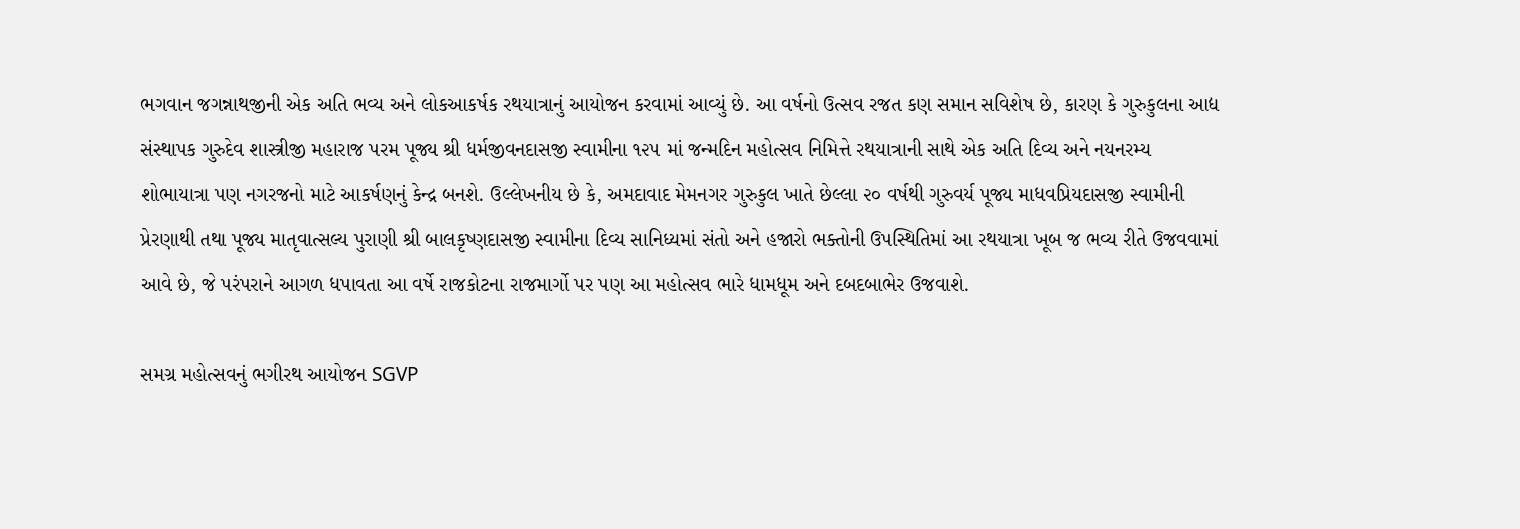ભગવાન જગન્નાથજીની એક અતિ ભવ્ય અને લોકઆકર્ષક રથયાત્રાનું આયોજન કરવામાં આવ્યું છે. આ વર્ષનો ઉત્સવ રજત કણ સમાન સવિશેષ છે, કારણ કે ગુરુકુલના આદ્ય સંસ્થાપક ગુરુદેવ શાસ્ત્રીજી મહારાજ પરમ પૂજ્ય શ્રી ધર્મજીવનદાસજી સ્વામીના ૧૨૫ માં જન્મદિન મહોત્સવ નિમિત્તે રથયાત્રાની સાથે એક અતિ દિવ્ય અને નયનરમ્ય શોભાયાત્રા પણ નગરજનો માટે આકર્ષણનું કેન્દ્ર બનશે. ઉલ્લેખનીય છે કે, અમદાવાદ મેમનગર ગુરુકુલ ખાતે છેલ્લા ૨૦ વર્ષથી ગુરુવર્ય પૂજ્ય માધવપ્રિયદાસજી સ્વામીની પ્રેરણાથી તથા પૂજ્ય માતૃવાત્સલ્ય પુરાણી શ્રી બાલકૃષ્ણદાસજી સ્વામીના દિવ્ય સાનિધ્યમાં સંતો અને હજારો ભક્તોની ઉપસ્થિતિમાં આ રથયાત્રા ખૂબ જ ભવ્ય રીતે ઉજવવામાં આવે છે, જે પરંપરાને આગળ ધપાવતા આ વર્ષે રાજકોટના રાજમાર્ગો પર પણ આ મહોત્સવ ભારે ધામધૂમ અને દબદબાભેર ઉજવાશે.

સમગ્ર મહોત્સવનું ભગીરથ આયોજન SGVP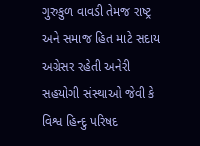ગુરુકુળ વાવડી તેમજ રાષ્ટ્ર અને સમાજ હિત માટે સદાય અગ્રેસર રહેતી અનેરી સહયોગી સંસ્થાઓ જેવી કે વિશ્વ હિન્દુ પરિષદ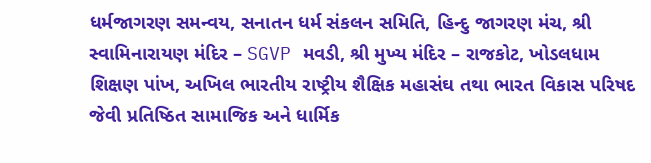ધર્મજાગરણ સમન્વય, સનાતન ધર્મ સંકલન સમિતિ, હિન્દુ જાગરણ મંચ, શ્રી સ્વામિનારાયણ મંદિર – SGVP મવડી, શ્રી મુખ્ય મંદિર – રાજકોટ, ખોડલધામ શિક્ષણ પાંખ, અખિલ ભારતીય રાષ્ટ્રીય શૈક્ષિક મહાસંઘ તથા ભારત વિકાસ પરિષદ જેવી પ્રતિષ્ઠિત સામાજિક અને ધાર્મિક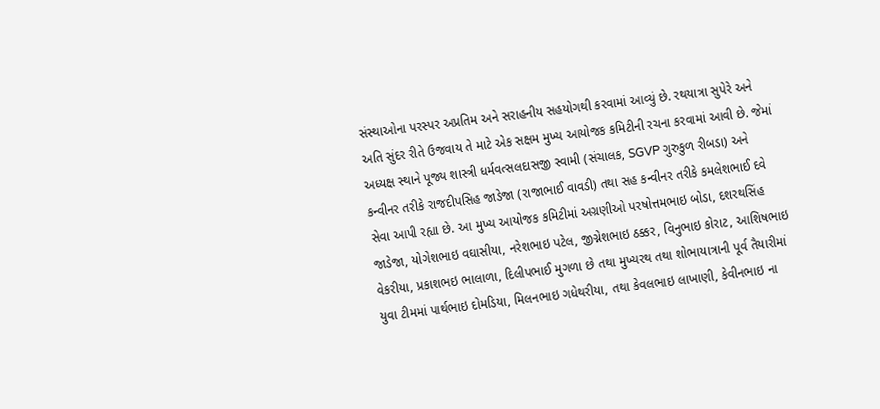સંસ્થાઓના પરસ્પર અપ્રતિમ અને સરાહનીય સહયોગથી કરવામાં આવ્યું છે. રથયાત્રા સુપેરે અને અતિ સુંદર રીતે ઉજવાય તે માટે એક સક્ષમ મુખ્ય આયોજક કમિટીની રચના કરવામાં આવી છે. જેમાં અધ્યક્ષ સ્થાને પૂજ્ય શાસ્ત્રી ધર્મવત્સલદાસજી સ્વામી (સંચાલક, SGVP ગુરુકુળ રીબડા) અને કન્વીનર તરીકે રાજદીપસિહ જાડેજા (રાજાભાઈ વાવડી) તથા સહ કન્વીનર તરીકે કમલેશભાઈ દવે સેવા આપી રહ્યા છે. આ મુખ્ય આયોજક કમિટીમાં અગ્રણીઓ પરષોત્તમભાઇ બોડા, દશરથસિંહ જાડેજા, યોગેશભાઇ વઘાસીયા, નરેશભાઇ પટેલ, જીગ્નેશભાઇ ઠક્કર, વિનુભાઇ કોરાટ, આશિષભાઇ વેકરીયા, પ્રકાશભઇ ભાલાળા, દિલીપભાઈ મુગળા છે તથા મુખ્યરથ તથા શોભાયાત્રાની પૂર્વ તૈયારીમાં યુવા ટીમમાં પાર્થભાઇ દોમડિયા, મિલનભાઇ ગધેથરીયા, તથા કેવલભાઇ લાખાણી, કેવીનભાઇ ના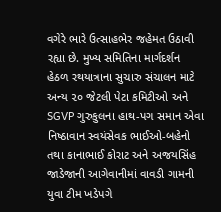વગેરે ભારે ઉત્સાહભેર જહેમત ઉઠાવી રહ્યા છે. મુખ્ય સમિતિના માર્ગદર્શન હેઠળ રથયાત્રાના સુચારુ સંચાલન માટે અન્ય ૨૦ જેટલી પેટા કમિટીઓ અને SGVP ગુરુકુલના હાથ-પગ સમાન એવા નિષ્ઠાવાન સ્વયંસેવક ભાઈઓ-બહેનો તથા કાનાભાઈ કોરાટ અને અજયસિંહ જાડેજાની આગેવાનીમાં વાવડી ગામની યુવા ટીમ ખડેપગે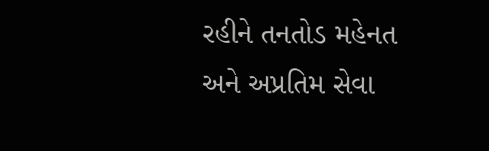રહીને તનતોડ મહેનત અને અપ્રતિમ સેવા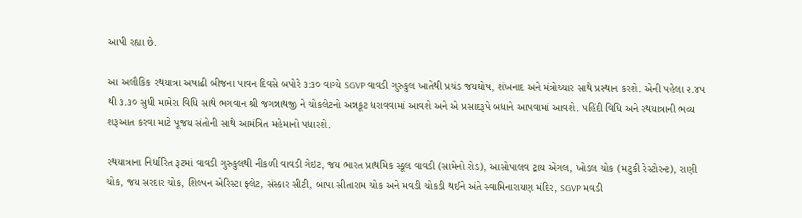આપી રહ્યા છે.

આ અલૌકિક રથયાત્રા અષાઢી બીજના પાવન દિવસે બપોરે ૩:૩૦ વાગ્યે SGVP વાવડી ગુરુકુલ ખાતેથી પ્રચંડ જયઘોષ, શંખનાદ અને મંત્રોચ્ચાર સાથે પ્રસ્થાન કરશે. એની પહેલા ૨.૪૫ થી ૩.૩૦ સુધી મામેરા વિધિ સાથે ભગવાન શ્રી જગન્નાથજી ને ચોકલેટનો અન્નકૂટ ધરાવવામાં આવશે અને એ પ્રસાદરૂપે બધાને આપવામાં આવશે. પહિંદી વિધિ અને રથયાત્રાની ભવ્ય શરૂઆત કરવા માટે પૂજય સંતોની સાથે આમંત્રિત મહેમાનો પધારશે.

રથયાત્રાના નિર્ધારિત રૂટમાં વાવડી ગુરુકુલથી નીકળી વાવડી ગેઇટ, જય ભારત પ્રાથમિક સ્કૂલ વાવડી (સામેનો રોડ), આસોપાલવ ટ્રાય એંગલ, ખોડલ ચોક (મટુકી રેસ્ટોરન્ટ), રાણી ચોક, જય સરદાર ચોક, શિલ્પન એરિસ્ટા ફ્લેટ, સંસ્કાર સીટી, બાપા સીતારામ ચોક અને મવડી ચોકડી થઈને અંતે સ્વામિનારાયણ મંદિર, SGVP મવડી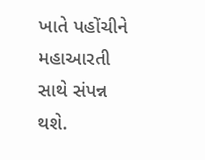ખાતે પહોંચીને મહાઆરતી સાથે સંપન્ન થશે.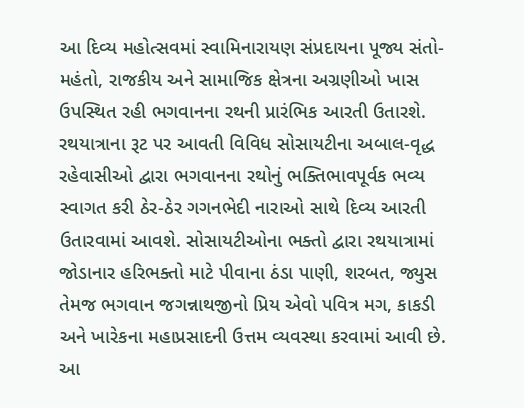આ દિવ્ય મહોત્સવમાં સ્વામિનારાયણ સંપ્રદાયના પૂજ્ય સંતો-મહંતો, રાજકીય અને સામાજિક ક્ષેત્રના અગ્રણીઓ ખાસ ઉપસ્થિત રહી ભગવાનના રથની પ્રારંભિક આરતી ઉતારશે. રથયાત્રાના રૂટ પર આવતી વિવિધ સોસાયટીના અબાલ-વૃદ્ધ રહેવાસીઓ દ્વારા ભગવાનના રથોનું ભક્તિભાવપૂર્વક ભવ્ય સ્વાગત કરી ઠેર-ઠેર ગગનભેદી નારાઓ સાથે દિવ્ય આરતી ઉતારવામાં આવશે. સોસાયટીઓના ભક્તો દ્વારા રથયાત્રામાં જોડાનાર હરિભક્તો માટે પીવાના ઠંડા પાણી, શરબત, જ્યુસ તેમજ ભગવાન જગન્નાથજીનો પ્રિય એવો પવિત્ર મગ, કાકડી અને ખારેકના મહાપ્રસાદની ઉત્તમ વ્યવસ્થા કરવામાં આવી છે. આ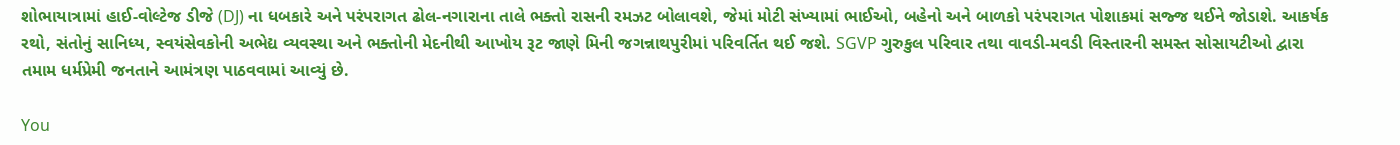શોભાયાત્રામાં હાઈ-વોલ્ટેજ ડીજે (DJ) ના ધબકારે અને પરંપરાગત ઢોલ-નગારાના તાલે ભક્તો રાસની રમઝટ બોલાવશે, જેમાં મોટી સંખ્યામાં ભાઈઓ, બહેનો અને બાળકો પરંપરાગત પોશાકમાં સજ્જ થઈને જોડાશે. આકર્ષક રથો, સંતોનું સાનિધ્ય, સ્વયંસેવકોની અભેદ્ય વ્યવસ્થા અને ભક્તોની મેદનીથી આખોય રૂટ જાણે મિની જગન્નાથપુરીમાં પરિવર્તિત થઈ જશે. SGVP ગુરુકુલ પરિવાર તથા વાવડી-મવડી વિસ્તારની સમસ્ત સોસાયટીઓ દ્વારા તમામ ધર્મપ્રેમી જનતાને આમંત્રણ પાઠવવામાં આવ્યું છે.

You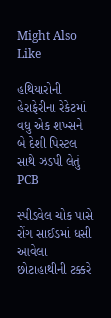Might Also Like

હથિયારોની હેરાફેરીના રેકેટમાં વધુ એક શખ્સને બે દેશી પિસ્ટલ સાથે ઝડપી લેતું PCB

સ્પીડવેલ ચોક પાસે રોંગ સાઈડમાં ધસી આવેલા છોટાહાથીની ટક્કરે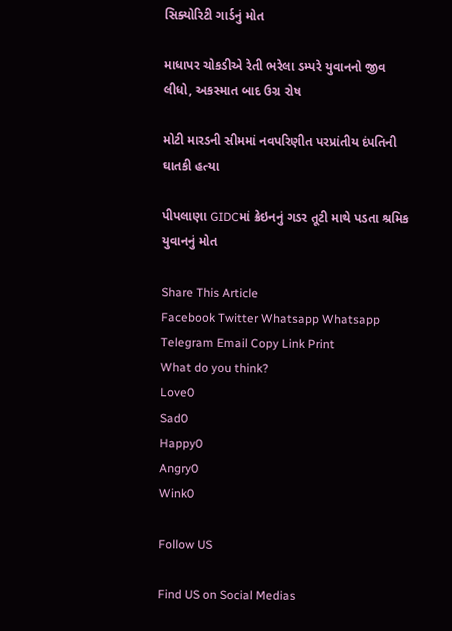સિક્યોરિટી ગાર્ડનું મોત

માધાપર ચોકડીએ રેતી ભરેલા ડમ્પરે યુવાનનો જીવ લીધો, અકસ્માત બાદ ઉગ્ર રોષ

મોટી મારડની સીમમાં નવપરિણીત પરપ્રાંતીય દંપતિની ઘાતકી હત્યા

પીપલાણા GIDCમાં ક્રેઇનનું ગડર તૂટી માથે પડતા શ્રમિક યુવાનનું મોત

Share This Article
Facebook Twitter Whatsapp Whatsapp Telegram Email Copy Link Print
What do you think?
Love0
Sad0
Happy0
Angry0
Wink0

Follow US

Find US on Social Medias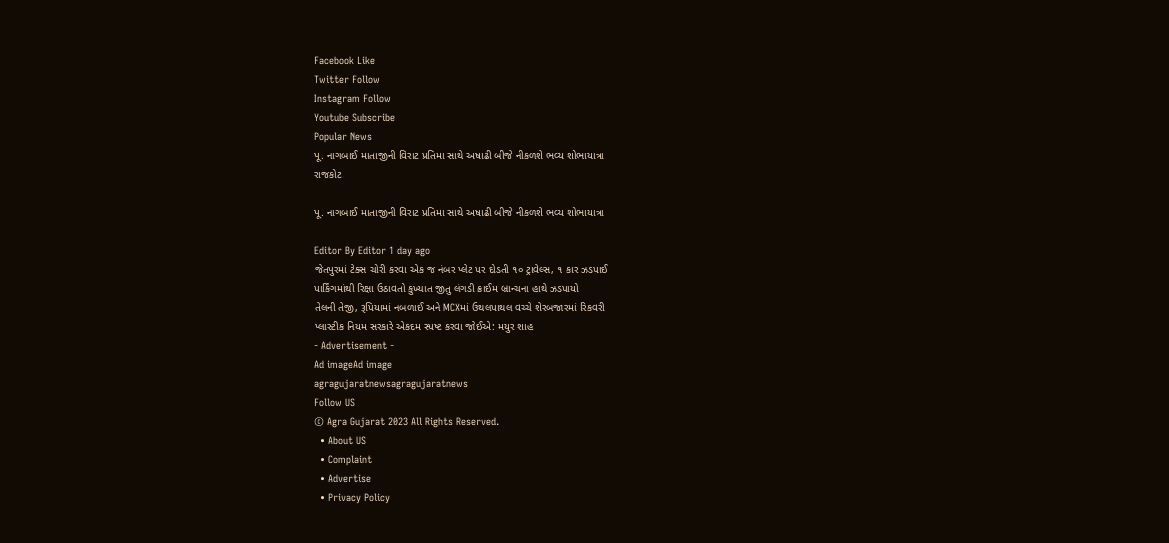Facebook Like
Twitter Follow
Instagram Follow
Youtube Subscribe
Popular News
પૂ. નાગબાઈ માતાજીની વિરાટ પ્રતિમા સાથે અષાઢી બીજે નીકળશે ભવ્ય શોભાયાત્રા
રાજકોટ

પૂ. નાગબાઈ માતાજીની વિરાટ પ્રતિમા સાથે અષાઢી બીજે નીકળશે ભવ્ય શોભાયાત્રા

Editor By Editor 1 day ago
જેતપુરમાં ટેક્સ ચોરી કરવા એક જ નંબર પ્લેટ પર દોડતી ૧૦ ટ્રાવેલ્સ, ૧ કાર ઝડપાઈ
પાર્કિંગમાંથી રિક્ષા ઉઠાવતો કુખ્યાત જીતુ લંગડી ક્રાઈમ બ્રાન્ચના હાથે ઝડપાયો
તેલની તેજી, રૂપિયામાં નબળાઈ અને MCXમાં ઉથલપાથલ વચ્ચે શેરબજારમાં રિકવરી
પ્લાસ્ટીક નિયમ સરકારે એકદમ સ્પષ્ટ કરવા જોઈએ: મયુર શાહ
- Advertisement -
Ad imageAd image
agragujaratnewsagragujaratnews
Follow US
© Agra Gujarat 2023 All Rights Reserved.
  • About US
  • Complaint
  • Advertise
  • Privacy Policy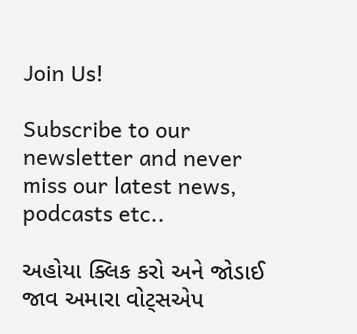Join Us!

Subscribe to our newsletter and never miss our latest news, podcasts etc..

અહોયા ક્લિક કરો અને જોડાઈ જાવ અમારા વોટ્સએપ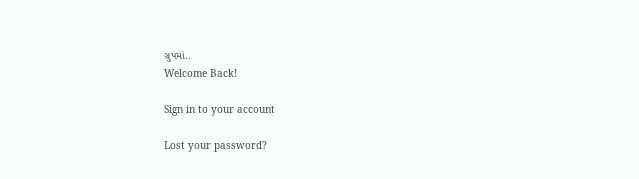ગ્રુપમાં..
Welcome Back!

Sign in to your account

Lost your password?